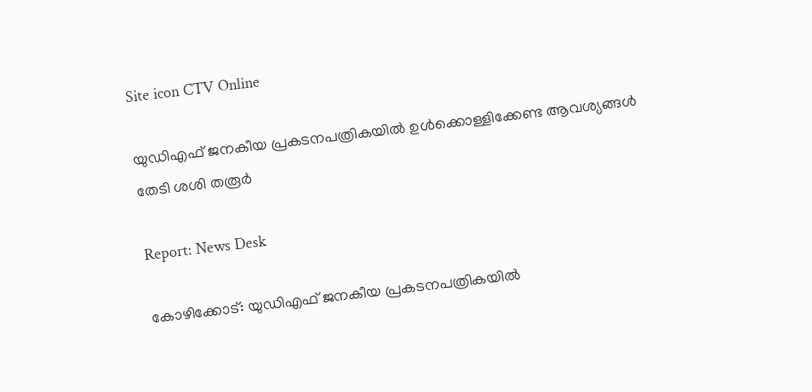Site icon CTV Online

യുഡിഎഫ് ജനകീയ പ്രകടനപത്രികയിൽ ഉൾക്കൊള്ളിക്കേണ്ട ആവശ്യങ്ങൾ തേടി ശശി തരൂർ

Report: News Desk

കോഴിക്കോട്: യുഡിഎഫ് ജനകീയ പ്രകടനപത്രികയിൽ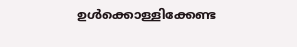ഉൾക്കൊള്ളിക്കേണ്ട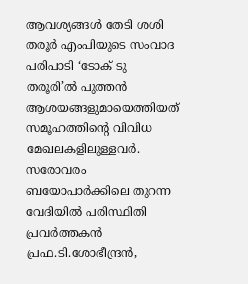ആവശ്യങ്ങൾ തേടി ശശി തരൂർ എംപിയുടെ സംവാദ പരിപാടി ‘ടോക് ടു തരൂരി’ൽ പുത്തൻ ആശയങ്ങളുമായെത്തിയത് സമൂഹത്തിന്റെ വിവിധ മേഖലകളിലുള്ളവർ. സരോവരം ബയോപാർക്കിലെ തുറന്ന വേദിയിൽ പരിസ്ഥിതി പ്രവർത്തകൻ പ്രഫ.ടി.ശോഭീന്ദ്രൻ,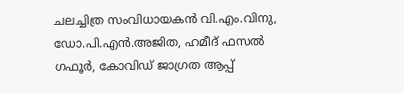ചലച്ചിത്ര സംവിധായകൻ വി.എം.വിനു, ഡോ.പി.എൻ.അജിത, ഹമീദ് ഫസൽ ഗഫൂർ, കോവിഡ് ജാഗ്രത ആപ്പ്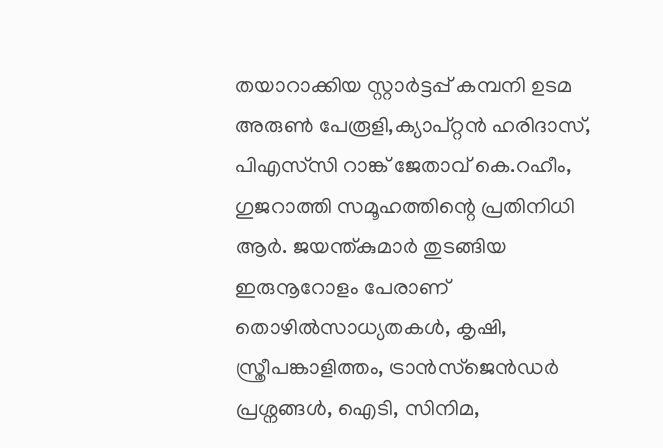തയാറാക്കിയ സ്റ്റാർട്ടപ്പ് കമ്പനി ഉടമ അരുൺ പേരൂളി,ക്യാപ്റ്റൻ ഹരിദാസ്, പിഎസ്‌സി റാങ്ക് ജേതാവ് കെ.റഹീം, ഗുജറാത്തി സമൂഹത്തിന്റെ പ്രതിനിധി ആർ. ജയന്ത്കുമാർ തുടങ്ങിയ ഇരുനൂറോളം പേരാണ് തൊഴിൽസാധ്യതകൾ, കൃഷി, സ്ത്രീപങ്കാളിത്തം, ട്രാൻസ്ജെൻഡർ പ്രശ്നങ്ങൾ, ഐടി, സിനിമ,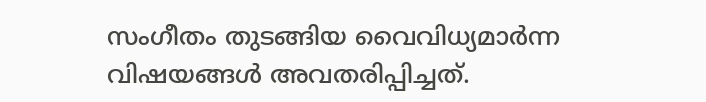സംഗീതം തുടങ്ങിയ വൈവിധ്യമാർന്ന വിഷയങ്ങൾ അവതരിപ്പിച്ചത്.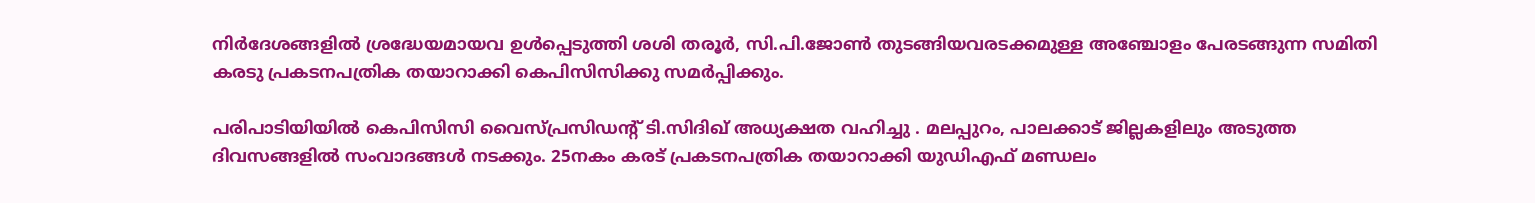നിർദേശങ്ങളിൽ ശ്രദ്ധേയമായവ ഉൾപ്പെടുത്തി ശശി തരൂർ, സി.പി.ജോൺ തുടങ്ങിയവരടക്കമുള്ള അഞ്ചോളം പേരടങ്ങുന്ന സമിതി കരടു പ്രകടനപത്രിക തയാറാക്കി കെപിസിസിക്കു സമർപ്പിക്കും.

പരിപാടിയിയിൽ കെപിസിസി വൈസ്പ്രസിഡന്റ് ടി.സിദിഖ് അധ്യക്ഷത വഹിച്ചു . മലപ്പുറം, പാലക്കാട് ജില്ലകളിലും അടുത്ത ദിവസങ്ങളിൽ സംവാദങ്ങൾ നടക്കും. 25നകം കരട് പ്രകടനപത്രിക തയാറാക്കി യുഡിഎഫ് മണ്ഡലം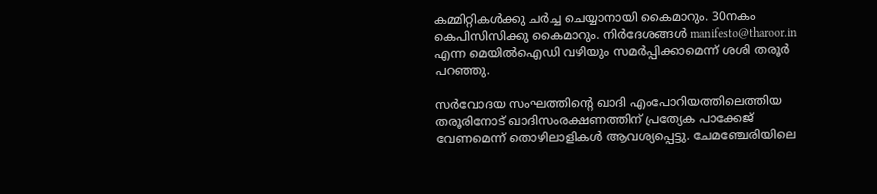കമ്മിറ്റികൾക്കു ചർച്ച ചെയ്യാനായി കൈമാറും. 30നകം കെപിസിസിക്കു കൈമാറും. നിർദേശങ്ങൾ manifesto@tharoor.in എന്ന മെയിൽഐഡി വഴിയും സമർപ്പിക്കാമെന്ന് ശശി തരൂർ പറഞ്ഞു.

സർവോദയ സംഘത്തിന്റെ ഖാദി എംപോറിയത്തിലെത്തിയ തരൂരിനോട് ഖാദിസംരക്ഷണത്തിന് പ്രത്യേക പാക്കേജ് വേണമെന്ന് തൊഴിലാളികൾ ആവശ്യപ്പെട്ടു. ചേമഞ്ചേരിയിലെ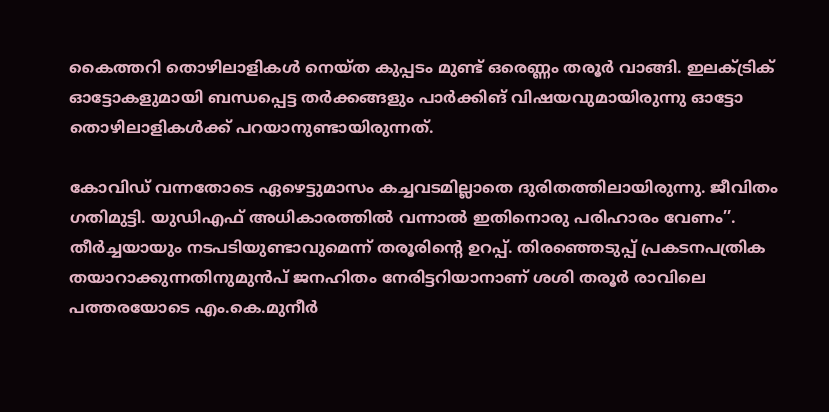കൈത്തറി തൊഴിലാളികൾ നെയ്ത കുപ്പടം മുണ്ട് ഒരെണ്ണം തരൂർ വാങ്ങി. ഇലക്ട്രിക് ഓട്ടോകളുമായി ബന്ധപ്പെട്ട തർക്കങ്ങളും പാർക്കിങ് വിഷയവുമായിരുന്നു ഓട്ടോ തൊഴിലാളികൾക്ക് പറയാനുണ്ടായിരുന്നത്.

കോവിഡ് വന്നതോടെ ഏഴെട്ടുമാസം കച്ചവടമില്ലാതെ ദുരിതത്തിലായിരുന്നു. ജീവിതം ഗതിമുട്ടി. യുഡിഎഫ് അധികാരത്തിൽ വന്നാൽ ഇതിനൊരു പരിഹാരം വേണം’’. തീർച്ചയായും നടപടിയുണ്ടാവുമെന്ന് തരൂരിന്റെ ഉറപ്പ്. തിരഞ്ഞെടുപ്പ് പ്രകടനപത്രിക തയാറാക്കുന്നതിനുമുൻപ് ജനഹിതം നേരിട്ടറിയാനാണ് ശശി തരൂർ രാവിലെ പത്തരയോടെ എം.കെ.മുനീർ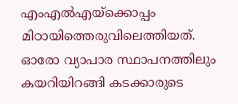എംഎൽഎയ്ക്കൊപ്പം മിഠായിത്തെരുവിലെത്തിയത്. ഓരോ വ്യാപാര സ്ഥാപനത്തിലും കയറിയിറങ്ങി കടക്കാരുടെ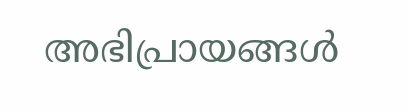അഭിപ്രായങ്ങൾ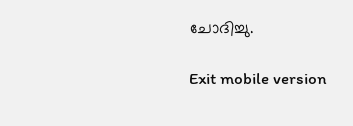ചോദിച്ചു.

Exit mobile version